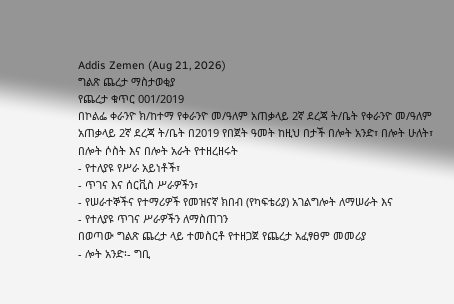Addis Zemen (Aug 21, 2026)
ግልጽ ጨረታ ማስታወቂያ
የጨረታ ቁጥር 001/2019
በኮልፌ ቀራንዮ ክ/ከተማ የቀራንዮ መ/ዓለም አጠቃላይ 2ኛ ደረጃ ት/ቤት የቀራንዮ መ/ዓለም አጠቃላይ 2ኛ ደረጃ ት/ቤት በ2019 የበጀት ዓመት ከዚህ በታች በሎት አንድ፣ በሎት ሁለት፣ በሎት ሶስት እና በሎት አራት የተዘረዘሩት
- የተለያዩ የሥራ አይነቶች፣
- ጥገና እና ሰርቪስ ሥራዎችን፣
- የሠራተኞችና የተማሪዎች የመዝናኛ ክበብ (የካፍቴሪያ) አገልግሎት ለማሠራት እና
- የተለያዩ ጥገና ሥራዎችን ለማስጠገን
በወጣው ግልጽ ጨረታ ላይ ተመስርቶ የተዘጋጀ የጨረታ አፈፃፀም መመሪያ
- ሎት አንድ፡- ግቢ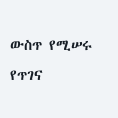ውስጥ የሚሠሩ የጥገና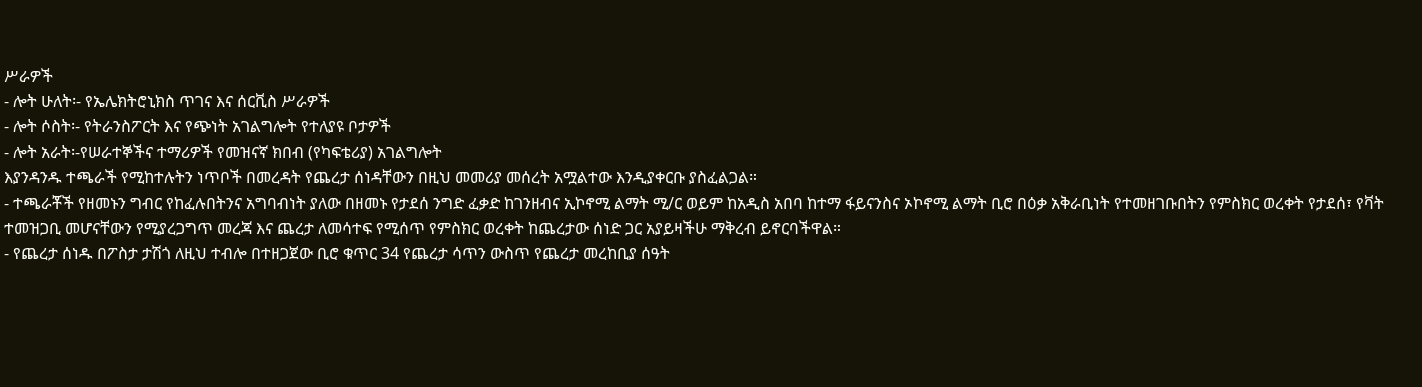ሥራዎች
- ሎት ሁለት፡- የኤሌክትሮኒክስ ጥገና እና ሰርቪስ ሥራዎች
- ሎት ሶስት፡- የትራንስፖርት እና የጭነት አገልግሎት የተለያዩ ቦታዎች
- ሎት አራት፡-የሠራተኞችና ተማሪዎች የመዝናኛ ክበብ (የካፍቴሪያ) አገልግሎት
እያንዳንዱ ተጫራች የሚከተሉትን ነጥቦች በመረዳት የጨረታ ሰነዳቸውን በዚህ መመሪያ መሰረት አሟልተው እንዲያቀርቡ ያስፈልጋል።
- ተጫራቾች የዘመኑን ግብር የከፈሉበትንና አግባብነት ያለው በዘመኑ የታደሰ ንግድ ፈቃድ ከገንዘብና ኢኮኖሚ ልማት ሚ/ር ወይም ከአዲስ አበባ ከተማ ፋይናንስና ኦኮኖሚ ልማት ቢሮ በዕቃ አቅራቢነት የተመዘገቡበትን የምስክር ወረቀት የታደሰ፣ የቫት ተመዝጋቢ መሆናቸውን የሚያረጋግጥ መረጃ እና ጨረታ ለመሳተፍ የሚሰጥ የምስክር ወረቀት ከጨረታው ሰነድ ጋር አያይዛችሁ ማቅረብ ይኖርባችዋል።
- የጨረታ ሰነዱ በፖስታ ታሽጎ ለዚህ ተብሎ በተዘጋጀው ቢሮ ቁጥር 34 የጨረታ ሳጥን ውስጥ የጨረታ መረከቢያ ሰዓት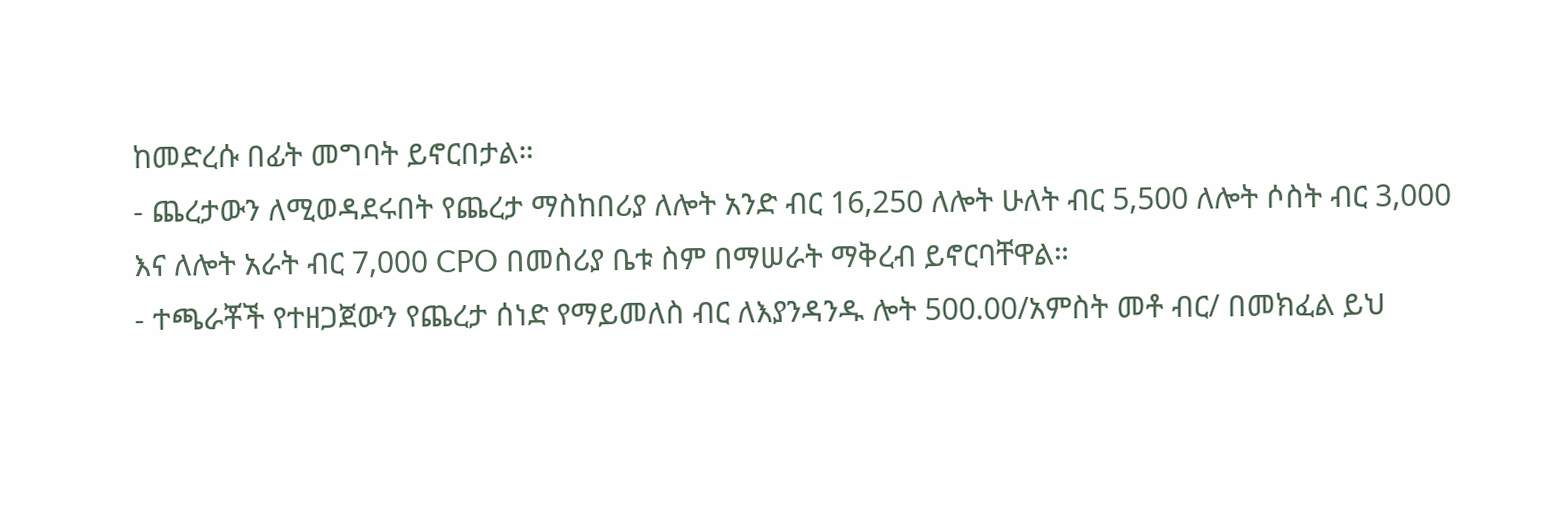ከመድረሱ በፊት መግባት ይኖርበታል።
- ጨረታውን ለሚወዳደሩበት የጨረታ ማስከበሪያ ለሎት አንድ ብር 16,250 ለሎት ሁለት ብር 5,500 ለሎት ሶስት ብር 3,000 እና ለሎት አራት ብር 7,000 CPO በመስሪያ ቤቱ ስም በማሠራት ማቅረብ ይኖርባቸዋል።
- ተጫራቾች የተዘጋጀውን የጨረታ ሰነድ የማይመለስ ብር ለእያንዳንዱ ሎት 500.00/አምስት መቶ ብር/ በመክፈል ይህ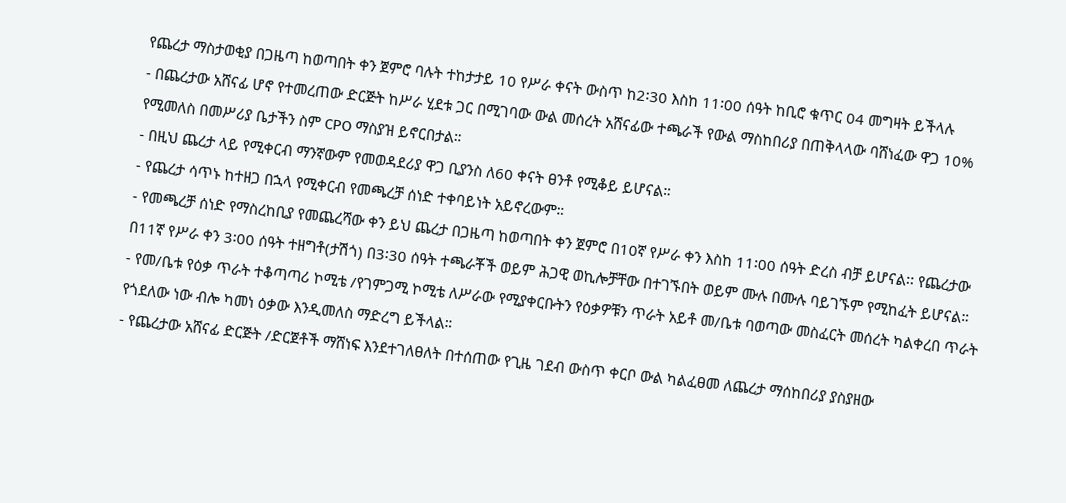የጨረታ ማስታወቂያ በጋዜጣ ከወጣበት ቀን ጀምሮ ባሉት ተከታታይ 10 የሥራ ቀናት ውስጥ ከ2፡30 እስከ 11፡00 ሰዓት ከቢሮ ቁጥር 04 መግዛት ይችላሉ
- በጨረታው አሸናፊ ሆኖ የተመረጠው ድርጅት ከሥራ ሂደቱ ጋር በሚገባው ውል መሰረት አሸናፊው ተጫራች የውል ማስከበሪያ በጠቅላላው ባሸነፈው ዋጋ 10% የሚመለስ በመሥሪያ ቤታችን ስም CPO ማስያዝ ይኖርበታል።
- በዚህ ጨረታ ላይ የሚቀርብ ማንኛውም የመወዳደሪያ ዋጋ ቢያንስ ለ60 ቀናት ፀንቶ የሚቆይ ይሆናል።
- የጨረታ ሳጥኑ ከተዘጋ በኋላ የሚቀርብ የመጫረቻ ሰነድ ተቀባይነት አይኖረውም።
- የመጫረቻ ሰነድ የማስረከቢያ የመጨረሻው ቀን ይህ ጨረታ በጋዜጣ ከወጣበት ቀን ጀምሮ በ10ኛ የሥራ ቀን እስከ 11፡00 ሰዓት ድረስ ብቻ ይሆናል፡፡ የጨረታው በ11ኛ የሥራ ቀን 3፡00 ሰዓት ተዘግቶ(ታሽጎ) በ3፡30 ሰዓት ተጫራቾች ወይም ሕጋዊ ወኪሎቻቸው በተገኙበት ወይም ሙሉ በሙሉ ባይገኙም የሚከፈት ይሆናል።
- የመ/ቤቱ የዕቃ ጥራት ተቆጣጣሪ ኮሚቴ /የገምጋሚ ኮሚቴ ለሥራው የሚያቀርቡትን የዕቃዎቹን ጥራት አይቶ መ/ቤቱ ባወጣው መስፈርት መሰረት ካልቀረበ ጥራት የጎደለው ነው ብሎ ካመነ ዕቃው እንዲመለስ ማድረግ ይችላል።
- የጨረታው አሸናፊ ድርጅት /ድርጀቶች ማሸነፍ እንደተገለፀለት በተሰጠው የጊዜ ገደብ ውስጥ ቀርቦ ውል ካልፈፀመ ለጨረታ ማሰከበሪያ ያስያዘው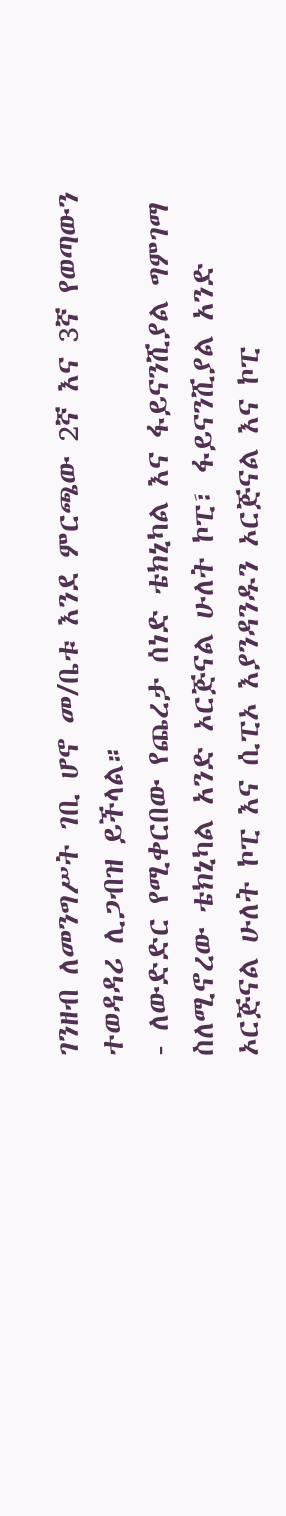ገንዘብ ለመንግሥት ገቢ ሆኖ መ/ቤቱ እንደ ምርጫው 2ኛ እና 3ኛ የወጣውን ተወዳዳሪ ሊጋብዝ ይችላል።
- ለውድድር የሚቀርበው የጨረታ ሰነድ ቴክኒካል እና ፋይናንሺያል ግምገማ ስለሚኖረው ቴክኒካል አንድ ኦርጅናል ሁለት ኮፒ፣ ፋይናንሺያል አንድ ኦርጅናል ሁለት ኮፒ እና ሲፒኦ እያንዳንዱን ኦርጅናል እና ኮፒ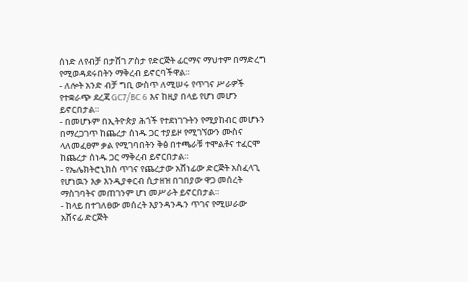ሰነድ ለየብቻ በታሸገ ፖስታ የድርጅት ፊርማና ማህተም በማድረግ የሚወዳደሩበትን ማቅረብ ይኖርባችዋል።
- ለሎት አንድ ብቻ ግቢ ውስጥ ለሚሠሩ የጥገና ሥራዎች የተቋራጭ ደረጃ GC7/BC 6 እና ከዚያ በላይ የሆነ መሆን ይኖርበታል።
- በመሆኑም በኢትዮጵያ ሕጎች የተደነገጉትን የሚያከብር መሆኑን በማረጋገጥ ከጨረታ ሰነዱ ጋር ተያይዞ የሚገኘውን ሙስና ላለመፈፀም ቃል የሚገባበትን ቅፅ በተጫራቹ ተሞልቶና ተፈርሞ ከጨረታ ሰነዱ ጋር ማቅረብ ይኖርበታል።
- የኤሌክትሮኒክስ ጥገና የጨረታው አሸነፊው ድርጅት አስፈላጊ የሆነዉን እቃ እንዲያቀርብ ሲታዘዝ በገበያው ዋጋ መሰረት ማስገባትና መጠገንም ሆነ መሥራት ይኖርበታል።
- ከላይ በተገለፀው መሰረት እያንዳንዱን ጥገና የሚሠራው አሸናፊ ድርጅት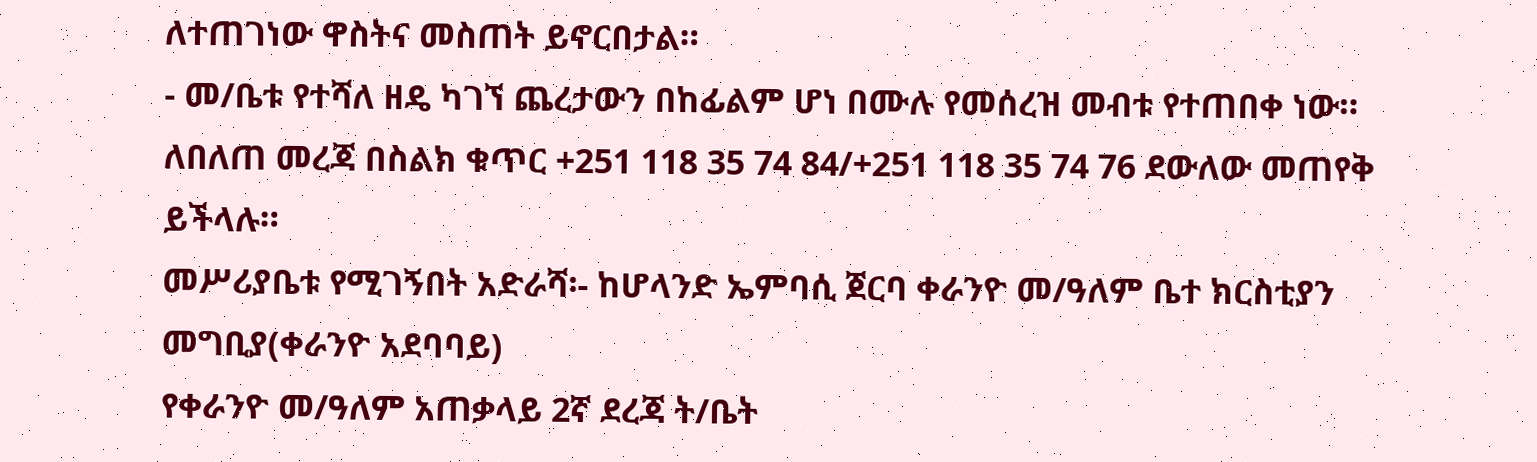ለተጠገነው ዋስትና መስጠት ይኖርበታል።
- መ/ቤቱ የተሻለ ዘዴ ካገኘ ጨረታውን በከፊልም ሆነ በሙሉ የመሰረዝ መብቱ የተጠበቀ ነው።
ለበለጠ መረጃ በስልክ ቁጥር +251 118 35 74 84/+251 118 35 74 76 ደውለው መጠየቅ ይችላሉ።
መሥሪያቤቱ የሚገኝበት አድራሻ፡- ከሆላንድ ኤምባሲ ጀርባ ቀራንዮ መ/ዓለም ቤተ ክርስቲያን
መግቢያ(ቀራንዮ አደባባይ)
የቀራንዮ መ/ዓለም አጠቃላይ 2ኛ ደረጃ ት/ቤት